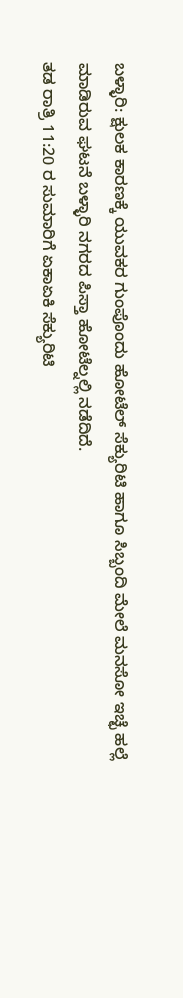ಬಳ್ಳಾರಿ: ಕ್ಷುಲಕ ಕಾರಣಕ್ಕೆ ಯುವಕರ ಗುಂಪೊಂದು ಹೋಟೆಲ್ ಸೆಕ್ಯುರಿಟಿ ಹಾಗೂ ಸಿಬ್ಬಂದಿ ಮೇಲೆ ಮನಸೋ ಇಚ್ಛೆ ಹಲ್ಲೆ ಮಾಡಿರುವ ಘಟನೆ ಬಳ್ಳಾರಿ ನಗರದ ಪಿಸ್ತಾ ಹೋಟೆಲ್ನಲ್ಲಿ ನಡೆದಿದೆ.
ತಡ ರಾತ್ರಿ 11:20 ರ ಸುಮಾರಿಗೆ ಏಕಾಏಕಿ ಸೆಕ್ಯುರಿಟಿ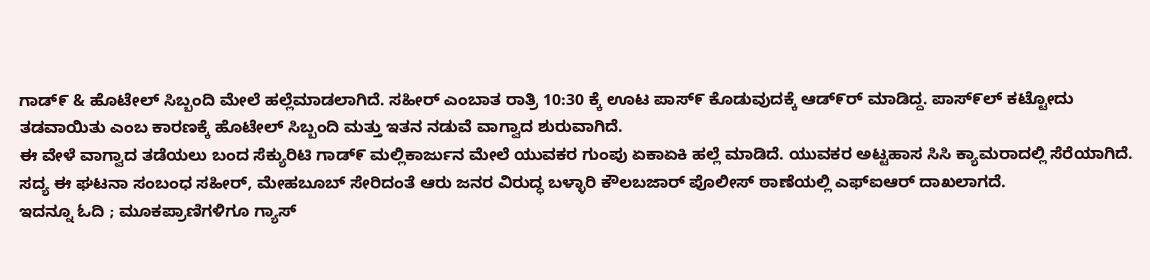ಗಾಡ್೯ & ಹೊಟೇಲ್ ಸಿಬ್ಬಂದಿ ಮೇಲೆ ಹಲ್ಲೆಮಾಡಲಾಗಿದೆ. ಸಹೀರ್ ಎಂಬಾತ ರಾತ್ರಿ 10:30 ಕ್ಕೆ ಊಟ ಪಾಸ್೯ ಕೊಡುವುದಕ್ಕೆ ಆಡ್೯ರ್ ಮಾಡಿದ್ದ. ಪಾಸ್೯ಲ್ ಕಟ್ಟೋದು ತಡವಾಯಿತು ಎಂಬ ಕಾರಣಕ್ಕೆ ಹೊಟೇಲ್ ಸಿಬ್ಬಂದಿ ಮತ್ತು ಇತನ ನಡುವೆ ವಾಗ್ವಾದ ಶುರುವಾಗಿದೆ.
ಈ ವೇಳೆ ವಾಗ್ವಾದ ತಡೆಯಲು ಬಂದ ಸೆಕ್ಯುರಿಟಿ ಗಾಡ್೯ ಮಲ್ಲಿಕಾರ್ಜುನ ಮೇಲೆ ಯುವಕರ ಗುಂಪು ಏಕಾಏಕಿ ಹಲ್ಲೆ ಮಾಡಿದೆ. ಯುವಕರ ಅಟ್ಟಹಾಸ ಸಿಸಿ ಕ್ಯಾಮರಾದಲ್ಲಿ ಸೆರೆಯಾಗಿದೆ. ಸದ್ಯ ಈ ಘಟನಾ ಸಂಬಂಧ ಸಹೀರ್, ಮೇಹಬೂಬ್ ಸೇರಿದಂತೆ ಆರು ಜನರ ವಿರುದ್ಧ ಬಳ್ಳಾರಿ ಕೌಲಬಜಾರ್ ಪೊಲೀಸ್ ಠಾಣೆಯಲ್ಲಿ ಎಫ್ಐಆರ್ ದಾಖಲಾಗದೆ.
ಇದನ್ನೂ ಓದಿ ; ಮೂಕಪ್ರಾಣಿಗಳಿಗೂ ಗ್ಯಾಸ್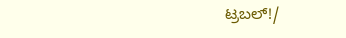ಟ್ರಬಲ್!/